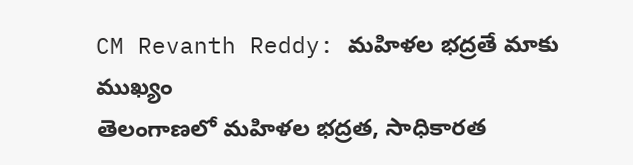CM Revanth Reddy: మహిళల భద్రతే మాకు ముఖ్యం
తెలంగాణలో మహిళల భద్రత, సాధికారత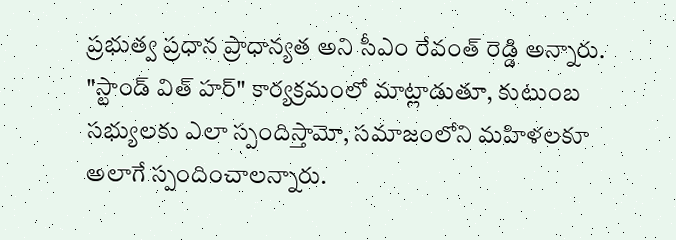ప్రభుత్వ ప్రధాన ప్రాధాన్యత అని సీఎం రేవంత్ రెడ్డి అన్నారు. "స్టాండ్ విత్ హర్" కార్యక్రమంలో మాట్లాడుతూ, కుటుంబ సభ్యులకు ఎలా స్పందిస్తామో, సమాజంలోని మహిళలకూ అలాగే స్పందించాలన్నారు.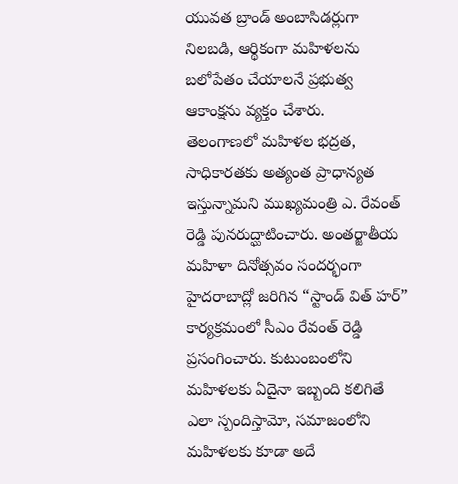యువత బ్రాండ్ అంబాసిడర్లుగా నిలబడి, ఆర్థికంగా మహిళలను బలోపేతం చేయాలనే ప్రభుత్వ ఆకాంక్షను వ్యక్తం చేశారు.
తెలంగాణలో మహిళల భద్రత, సాధికారతకు అత్యంత ప్రాధాన్యత ఇస్తున్నామని ముఖ్యమంత్రి ఎ. రేవంత్ రెడ్డి పునరుద్ఘాటించారు. అంతర్జాతీయ మహిళా దినోత్సవం సందర్భంగా హైదరాబాద్లో జరిగిన “స్టాండ్ విత్ హర్” కార్యక్రమంలో సీఎం రేవంత్ రెడ్డి ప్రసంగించారు. కుటుంబంలోని మహిళలకు ఏదైనా ఇబ్బంది కలిగితే ఎలా స్పందిస్తామో, సమాజంలోని మహిళలకు కూడా అదే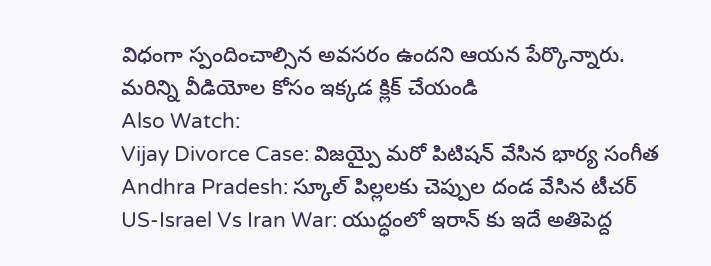విధంగా స్పందించాల్సిన అవసరం ఉందని ఆయన పేర్కొన్నారు.
మరిన్ని వీడియోల కోసం ఇక్కడ క్లిక్ చేయండి
Also Watch:
Vijay Divorce Case: విజయ్పై మరో పిటిషన్ వేసిన భార్య సంగీత
Andhra Pradesh: స్కూల్ పిల్లలకు చెప్పుల దండ వేసిన టీచర్
US-Israel Vs Iran War: యుద్ధంలో ఇరాన్ కు ఇదే అతిపెద్ద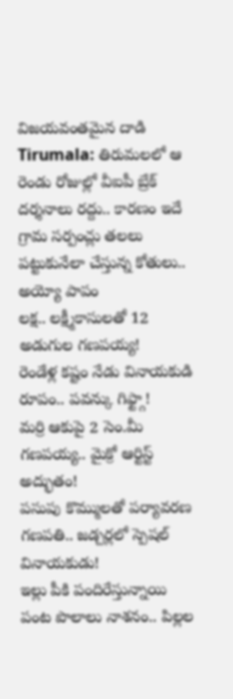విజయవంతమైన దాడి
Tirumala: తిరుమలలో ఆ రెండు రోజుల్లో వీఐపీ బ్రేక్ దర్శనాలు రద్దు.. కారణం ఇదే
గ్రామ సర్పంచ్లు తలలు పట్టుకునేలా చేస్తున్న కోతులు.. అయ్యో పాపం
లక్ష.. లక్ష్మీకాసులతో 12 అడుగుల గణపయ్య!
రెండేళ్ల కష్టం నేడు వినాయకుడి రూపం.. పవన్కు గిఫ్ట్గా!
మర్రి ఆకుపై 2 సెం.మీ గణపయ్య.. మైక్రో ఆర్టిస్ట్ అద్భుతం!
పసుపు కొమ్ములతో పర్యావరణ గణపతి.. జడ్చర్లలో స్పెషల్ వినాయకుడు!
ఇల్లు పీకి పందిరేస్తున్నాయి పంట పొలాలు నాశనం.. పిల్లల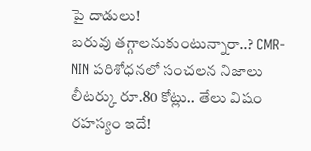పై దాడులు!
బరువు తగ్గాలనుకుంటున్నారా..? CMR-NIN పరిశోధనలో సంచలన నిజాలు
లీటర్కు రూ.80 కోట్లు.. తేలు విషం రహస్యం ఇదే!